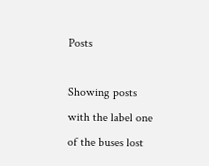Posts

Showing posts with the label one of the buses lost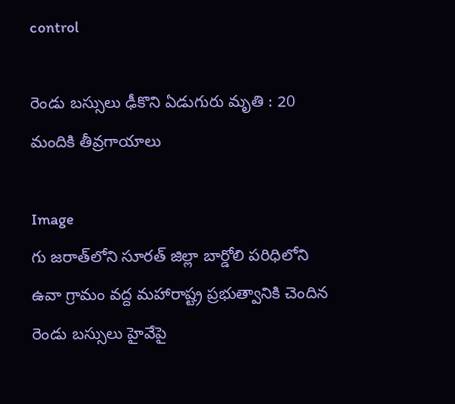control

రెండు బస్సులు ఢీకొని ఏడుగురు మృతి : 20 మందికి తీవ్రగాయాలు

Image
గు జరాత్‌లోని సూరత్ జిల్లా బార్డోలి పరిధిలోని ఉవా గ్రామం వద్ద మహారాష్ట్ర ప్రభుత్వానికి చెందిన రెండు బస్సులు హైవేపై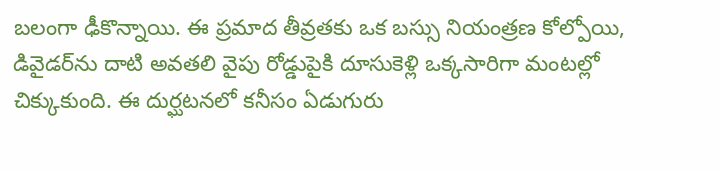బలంగా ఢీకొన్నాయి. ఈ ప్రమాద తీవ్రతకు ఒక బస్సు నియంత్రణ కోల్పోయి, డివైడర్‌ను దాటి అవతలి వైపు రోడ్డుపైకి దూసుకెళ్లి ఒక్కసారిగా మంటల్లో చిక్కుకుంది. ఈ దుర్ఘటనలో కనీసం ఏడుగురు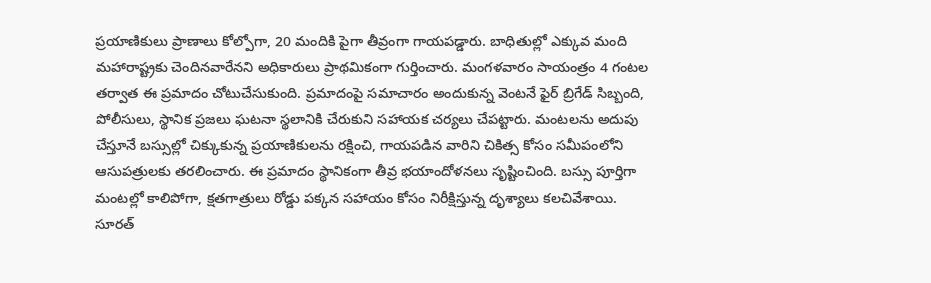ప్రయాణికులు ప్రాణాలు కోల్పోగా, 20 మందికి పైగా తీవ్రంగా గాయపడ్డారు. బాధితుల్లో ఎక్కువ మంది మహారాష్ట్రకు చెందినవారేనని అధికారులు ప్రాథమికంగా గుర్తించారు. మంగళవారం సాయంత్రం 4 గంటల తర్వాత ఈ ప్రమాదం చోటుచేసుకుంది. ప్రమాదంపై సమాచారం అందుకున్న వెంటనే ఫైర్ బ్రిగేడ్ సిబ్బంది, పోలీసులు, స్థానిక ప్రజలు ఘటనా స్థలానికి చేరుకుని సహాయక చర్యలు చేపట్టారు. మంటలను అదుపు చేస్తూనే బస్సుల్లో చిక్కుకున్న ప్రయాణికులను రక్షించి, గాయపడిన వారిని చికిత్స కోసం సమీపంలోని ఆసుపత్రులకు తరలించారు. ఈ ప్రమాదం స్థానికంగా తీవ్ర భయాందోళనలు సృష్టించింది. బస్సు పూర్తిగా మంటల్లో కాలిపోగా, క్షతగాత్రులు రోడ్డు పక్కన సహాయం కోసం నిరీక్షిస్తున్న దృశ్యాలు కలచివేశాయి. సూరత్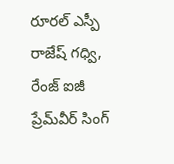రూరల్ ఎస్పీ రాజేష్ గధ్వి, రేంజ్ ఐజీ ప్రేమ్‌వీర్ సింగ్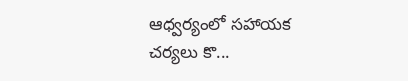ఆధ్వర్యంలో సహాయక చర్యలు కొ...